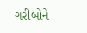ગરીબોને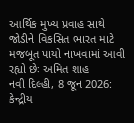આર્થિક મુખ્ય પ્રવાહ સાથે જોડીને વિકસિત ભારત માટે મજબૂત પાયો નાખવામાં આવી રહ્યો છેઃ અમિત શાહ
નવી દિલ્હી, 8 જૂન 2026: કેન્દ્રીય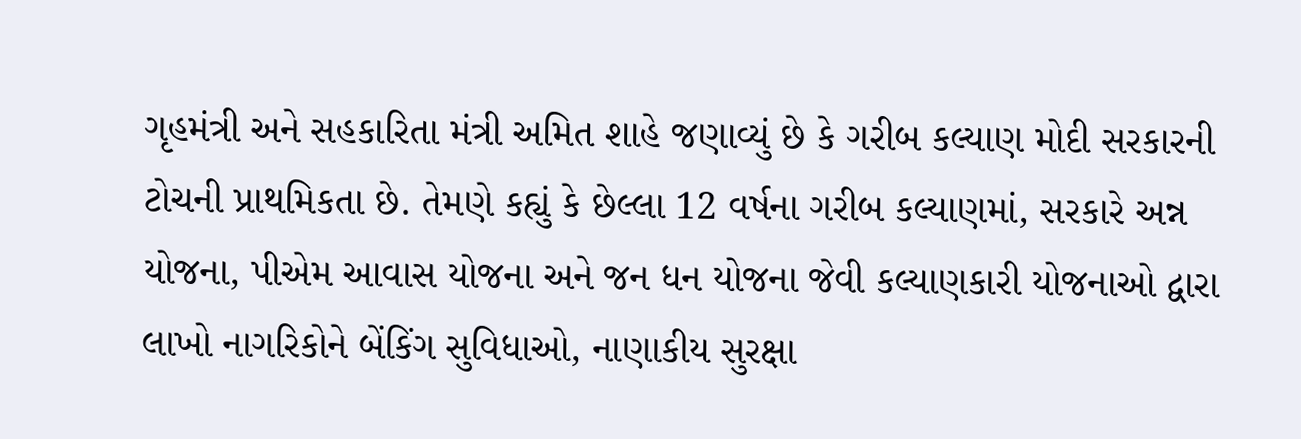ગૃહમંત્રી અને સહકારિતા મંત્રી અમિત શાહે જણાવ્યું છે કે ગરીબ કલ્યાણ મોદી સરકારની ટોચની પ્રાથમિકતા છે. તેમણે કહ્યું કે છેલ્લા 12 વર્ષના ગરીબ કલ્યાણમાં, સરકારે અન્ન યોજના, પીએમ આવાસ યોજના અને જન ધન યોજના જેવી કલ્યાણકારી યોજનાઓ દ્વારા લાખો નાગરિકોને બેંકિંગ સુવિધાઓ, નાણાકીય સુરક્ષા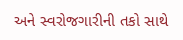અને સ્વરોજગારીની તકો સાથે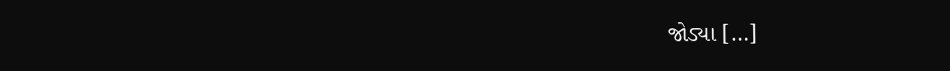જોડ્યા […]